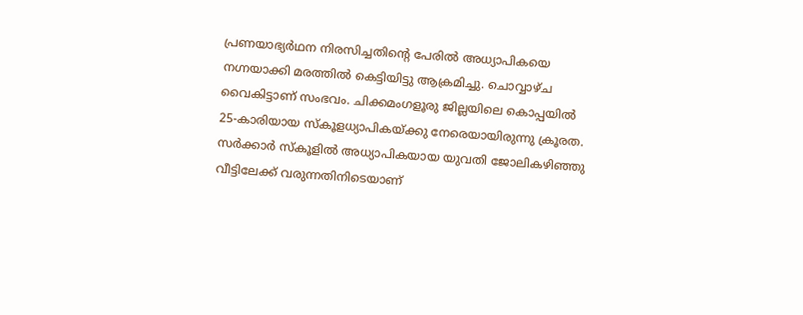പ്രണയാഭ്യർഥന നിരസിച്ചതിൻ്റെ പേരിൽ അധ്യാപികയെ നഗ്നയാക്കി മരത്തിൽ കെട്ടിയിട്ടു ആക്രമിച്ചു. ചൊവ്വാഴ്ച വൈകിട്ടാണ് സംഭവം. ചിക്കമംഗളൂരു ജില്ലയിലെ കൊപ്പയിൽ 25-കാരിയായ സ്‌കൂളധ്യാപികയ്ക്കു നേരെയായിരുന്നു ക്രൂരത. സർക്കാർ സ്‌കൂളിൽ അധ്യാപികയായ യുവതി ജോലികഴിഞ്ഞു വീട്ടിലേക്ക് വരുന്നതിനിടെയാണ്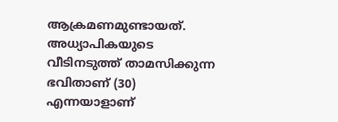ആക്രമണമുണ്ടായത്. അധ്യാപികയുടെ വീടിനടുത്ത് താമസിക്കുന്ന ഭവിതാണ് (30) എന്നയാളാണ്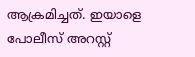ആക്രമിച്ചത്. ഇയാളെ പോലീസ് അറസ്റ്റ്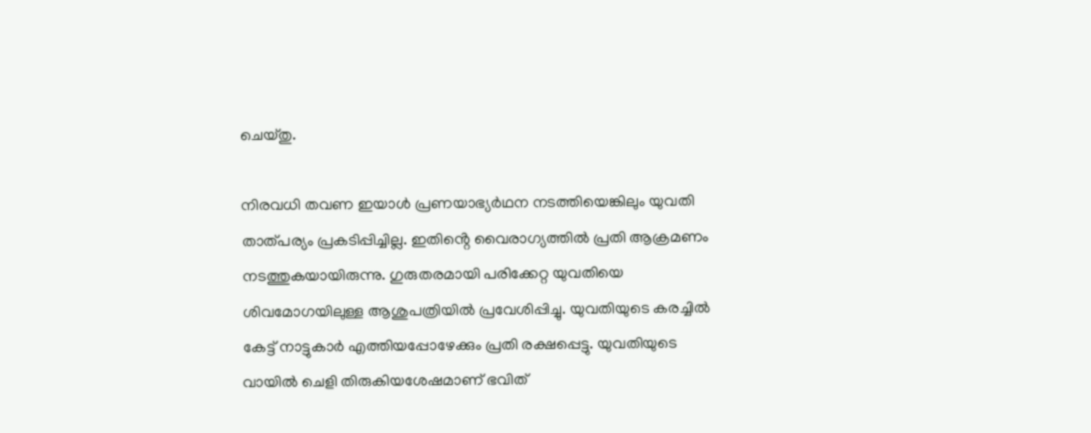ചെയ്തു.

നിരവധി തവണ ഇയാൾ പ്രണയാഭ്യർഥന നടത്തിയെങ്കിലും യുവതി താത്പര്യം പ്രകടിപ്പിച്ചില്ല. ഇതിൻ്റെ വൈരാഗ്യത്തിൽ പ്രതി ആക്രമണം നടത്തുകയായിരുന്നു. ഗുരുതരമായി പരിക്കേറ്റ യുവതിയെ ശിവമോഗയിലുള്ള ആശുപത്രിയിൽ പ്രവേശിപ്പിച്ചു. യുവതിയുടെ കരച്ചിൽ കേട്ട് നാട്ടുകാർ എത്തിയപ്പോഴേക്കും പ്രതി രക്ഷപ്പെട്ടു. യുവതിയുടെ വായിൽ ചെളി തിരുകിയശേഷമാണ് ഭവിത്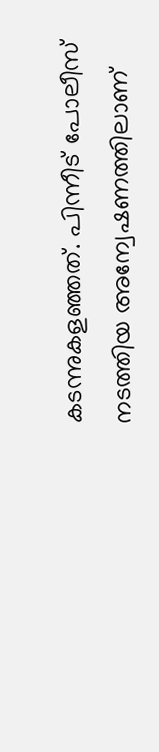കടന്നുകളഞ്ഞത്. പിന്നീട് പോലീസ് നടത്തിയ അന്വേഷണത്തിലാണ്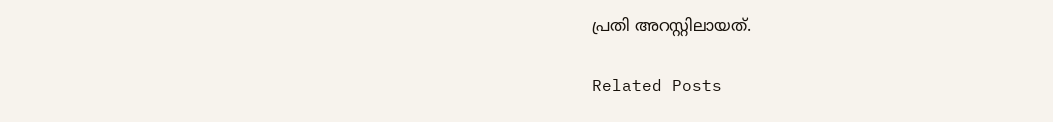പ്രതി അറസ്റ്റിലായത്.

Related Posts